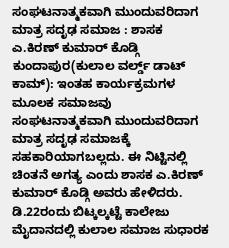ಸಂಘಟನಾತ್ಮಕವಾಗಿ ಮುಂದುವರಿದಾಗ ಮಾತ್ರ ಸದೃಢ ಸಮಾಜ : ಶಾಸಕ ಎ.ಕಿರಣ್ ಕುಮಾರ್ ಕೊಡ್ಗಿ
ಕುಂದಾಪುರ(ಕುಲಾಲ ವರ್ಲ್ಡ್ ಡಾಟ್ ಕಾಮ್): ಇಂತಹ ಕಾರ್ಯಕ್ರಮಗಳ ಮೂಲಕ ಸಮಾಜವು ಸಂಘಟನಾತ್ಮಕವಾಗಿ ಮುಂದುವರಿದಾಗ ಮಾತ್ರ ಸದೃಢ ಸಮಾಜಕ್ಕೆ ಸಹಕಾರಿಯಾಗಬಲ್ಲದು. ಈ ನಿಟ್ಟಿನಲ್ಲಿ ಚಿಂತನೆ ಅಗತ್ಯ ಎಂದು ಶಾಸಕ ಎ.ಕಿರಣ್ ಕುಮಾರ್ ಕೊಡ್ಗಿ ಅವರು ಹೇಳಿದರು.
ಡಿ.22ರಂದು ಬಿಟ್ಕಲ್ಕಟ್ಟೆ ಕಾಲೇಜು ಮೈದಾನದಲ್ಲಿ ಕುಲಾಲ ಸಮಾಜ ಸುಧಾರಕ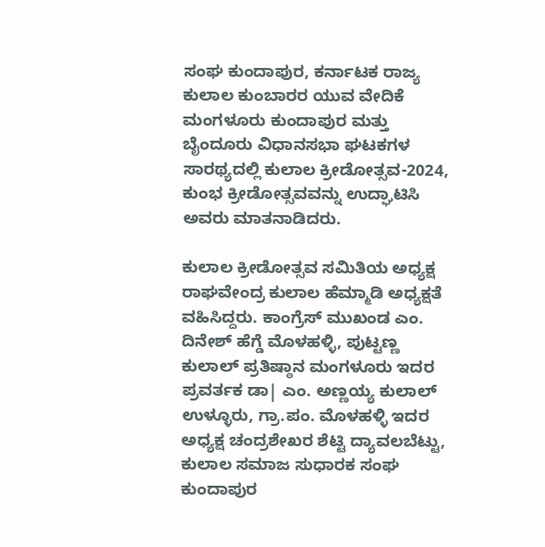ಸಂಘ ಕುಂದಾಪುರ, ಕರ್ನಾಟಕ ರಾಜ್ಯ ಕುಲಾಲ ಕುಂಬಾರರ ಯುವ ವೇದಿಕೆ ಮಂಗಳೂರು ಕುಂದಾಪುರ ಮತ್ತು ಬೈಂದೂರು ವಿಧಾನಸಭಾ ಘಟಕಗಳ ಸಾರಥ್ಯದಲ್ಲಿ ಕುಲಾಲ ಕ್ರೀಡೋತ್ಸವ-2024, ಕುಂಭ ಕ್ರೀಡೋತ್ಸವವನ್ನು ಉದ್ಘಾಟಿಸಿ ಅವರು ಮಾತನಾಡಿದರು.

ಕುಲಾಲ ಕ್ರೀಡೋತ್ಸವ ಸಮಿತಿಯ ಅಧ್ಯಕ್ಷ ರಾಘವೇಂದ್ರ ಕುಲಾಲ ಹೆಮ್ಮಾಡಿ ಅಧ್ಯಕ್ಷತೆ ವಹಿಸಿದ್ದರು. ಕಾಂಗ್ರೆಸ್ ಮುಖಂಡ ಎಂ. ದಿನೇಶ್ ಹೆಗ್ಡೆ ಮೊಳಹಳ್ಳಿ, ಪುಟ್ಟಣ್ಣ ಕುಲಾಲ್ ಪ್ರತಿಷ್ಠಾನ ಮಂಗಳೂರು ಇದರ ಪ್ರವರ್ತಕ ಡಾ| ಎಂ. ಅಣ್ಣಯ್ಯ ಕುಲಾಲ್ ಉಳ್ಳೂರು, ಗ್ರಾ.ಪಂ. ಮೊಳಹಳ್ಳಿ ಇದರ ಅಧ್ಯಕ್ಷ ಚಂದ್ರಶೇಖರ ಶೆಟ್ಟಿ ದ್ಯಾವಲಬೆಟ್ಟು, ಕುಲಾಲ ಸಮಾಜ ಸುಧಾರಕ ಸಂಘ ಕುಂದಾಪುರ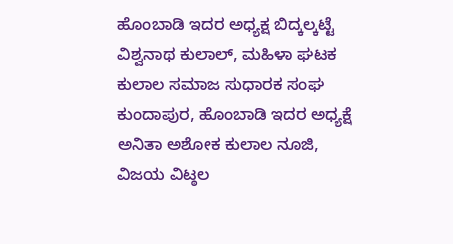ಹೊಂಬಾಡಿ ಇದರ ಅಧ್ಯಕ್ಷ ಬಿದ್ಕಲ್ಕಟ್ಟೆ ವಿಶ್ವನಾಥ ಕುಲಾಲ್, ಮಹಿಳಾ ಘಟಕ ಕುಲಾಲ ಸಮಾಜ ಸುಧಾರಕ ಸಂಘ ಕುಂದಾಪುರ, ಹೊಂಬಾಡಿ ಇದರ ಅಧ್ಯಕ್ಷೆ ಅನಿತಾ ಅಶೋಕ ಕುಲಾಲ ನೂಜಿ, ವಿಜಯ ವಿಟ್ಠಲ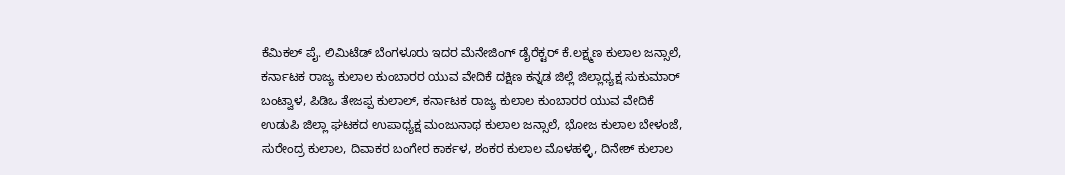ಕೆಮಿಕಲ್ ಪೈ. ಲಿಮಿಟೆಡ್ ಬೆಂಗಳೂರು ಇದರ ಮೆನೇಜಿಂಗ್ ಡೈರೆಕ್ಟರ್ ಕೆ.ಲಕ್ಷ್ಮಣ ಕುಲಾಲ ಜನ್ಸಾಲೆ, ಕರ್ನಾಟಕ ರಾಜ್ಯ ಕುಲಾಲ ಕುಂಬಾರರ ಯುವ ವೇದಿಕೆ ದಕ್ಷಿಣ ಕನ್ನಡ ಜಿಲ್ಲೆ ಜಿಲ್ಲಾಧ್ಯಕ್ಷ ಸುಕುಮಾರ್ ಬಂಟ್ವಾಳ, ಪಿಡಿಒ ತೇಜಪ್ಪ ಕುಲಾಲ್, ಕರ್ನಾಟಕ ರಾಜ್ಯ ಕುಲಾಲ ಕುಂಬಾರರ ಯುವ ವೇದಿಕೆ ಉಡುಪಿ ಜಿಲ್ಲಾ ಘಟಕದ ಉಪಾಧ್ಯಕ್ಷ ಮಂಜುನಾಥ ಕುಲಾಲ ಜನ್ಸಾಲೆ, ಭೋಜ ಕುಲಾಲ ಬೇಳಂಜೆ, ಸುರೇಂದ್ರ ಕುಲಾಲ, ದಿವಾಕರ ಬಂಗೇರ ಕಾರ್ಕಳ, ಶಂಕರ ಕುಲಾಲ ಮೊಳಹಳ್ಳಿ, ದಿನೇಶ್ ಕುಲಾಲ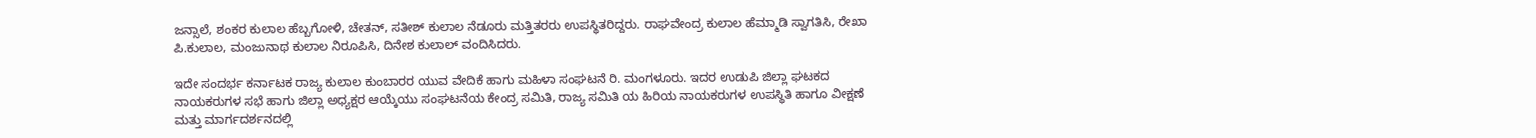ಜನ್ಸಾಲೆ, ಶಂಕರ ಕುಲಾಲ ಹೆಬ್ಬಗೋಳಿ, ಚೇತನ್, ಸತೀಶ್ ಕುಲಾಲ ನೆಡೂರು ಮತ್ತಿತರರು ಉಪಸ್ಥಿತರಿದ್ದರು. ರಾಘವೇಂದ್ರ ಕುಲಾಲ ಹೆಮ್ಮಾಡಿ ಸ್ವಾಗತಿಸಿ, ರೇಖಾ ಪಿ.ಕುಲಾಲ, ಮಂಜುನಾಥ ಕುಲಾಲ ನಿರೂಪಿಸಿ, ದಿನೇಶ ಕುಲಾಲ್ ವಂದಿಸಿದರು.

ಇದೇ ಸಂದರ್ಭ ಕರ್ನಾಟಕ ರಾಜ್ಯ ಕುಲಾಲ ಕುಂಬಾರರ ಯುವ ವೇದಿಕೆ ಹಾಗು ಮಹಿಳಾ ಸಂಘಟನೆ ರಿ. ಮಂಗಳೂರು. ಇದರ ಉಡುಪಿ ಜಿಲ್ಲಾ ಘಟಕದ ನಾಯಕರುಗಳ ಸಭೆ ಹಾಗು ಜಿಲ್ಲಾ ಅಧ್ಯಕ್ಷರ ಆಯ್ಕೆಯು ಸಂಘಟನೆಯ ಕೇಂದ್ರ ಸಮಿತಿ, ರಾಜ್ಯ ಸಮಿತಿ ಯ ಹಿರಿಯ ನಾಯಕರುಗಳ ಉಪಸ್ಥಿತಿ ಹಾಗೂ ವೀಕ್ಷಣೆ ಮತ್ತು ಮಾರ್ಗದರ್ಶನದಲ್ಲಿ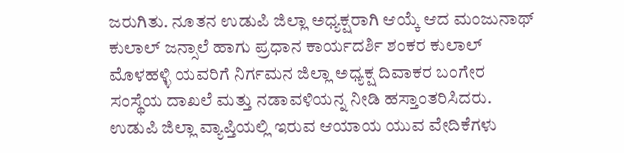ಜರುಗಿತು. ನೂತನ ಉಡುಪಿ ಜಿಲ್ಲಾ ಅಧ್ಯಕ್ಷರಾಗಿ ಆಯ್ಕೆ ಆದ ಮಂಜುನಾಥ್ ಕುಲಾಲ್ ಜನ್ಸಾಲೆ ಹಾಗು ಪ್ರಧಾನ ಕಾರ್ಯದರ್ಶಿ ಶಂಕರ ಕುಲಾಲ್ ಮೊಳಹಳ್ಳಿ ಯವರಿಗೆ ನಿರ್ಗಮನ ಜಿಲ್ಲಾ ಅಧ್ಯಕ್ಷ ದಿವಾಕರ ಬಂಗೇರ ಸಂಸ್ಥೆಯ ದಾಖಲೆ ಮತ್ತು ನಡಾವಳಿಯನ್ನ ನೀಡಿ ಹಸ್ತಾಂತರಿಸಿದರು. ಉಡುಪಿ ಜಿಲ್ಲಾ ವ್ಯಾಪ್ತಿಯಲ್ಲಿ ಇರುವ ಆಯಾಯ ಯುವ ವೇದಿಕೆಗಳು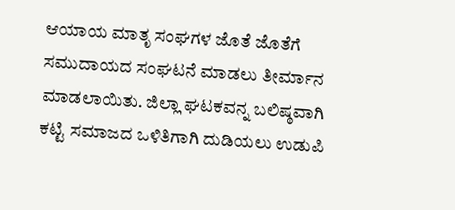ಆಯಾಯ ಮಾತೃ ಸಂಘಗಳ ಜೊತೆ ಜೊತೆಗೆ ಸಮುದಾಯದ ಸಂಘಟನೆ ಮಾಡಲು ತೀರ್ಮಾನ ಮಾಡಲಾಯಿತು. ಜಿಲ್ಲಾ ಘಟಕವನ್ನ ಬಲಿಷ್ಠವಾಗಿ ಕಟ್ಟಿ ಸಮಾಜದ ಒಳಿತಿಗಾಗಿ ದುಡಿಯಲು ಉಡುಪಿ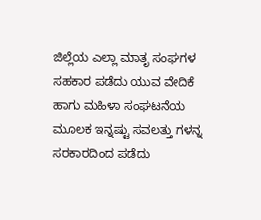ಜಿಲ್ಲೆಯ ಎಲ್ಲಾ ಮಾತೃ ಸಂಘಗಳ ಸಹಕಾರ ಪಡೆದು ಯುವ ವೇದಿಕೆ ಹಾಗು ಮಹಿಳಾ ಸಂಘಟನೆಯ ಮೂಲಕ ಇನ್ನಷ್ಟು ಸವಲತ್ತು ಗಳನ್ನ ಸರಕಾರದಿಂದ ಪಡೆದು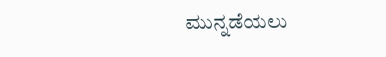ಮುನ್ನಡೆಯಲು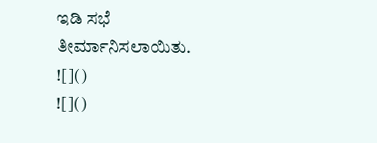ಇಡಿ ಸಭೆ ತೀರ್ಮಾನಿಸಲಾಯಿತು.
![]()
![]()